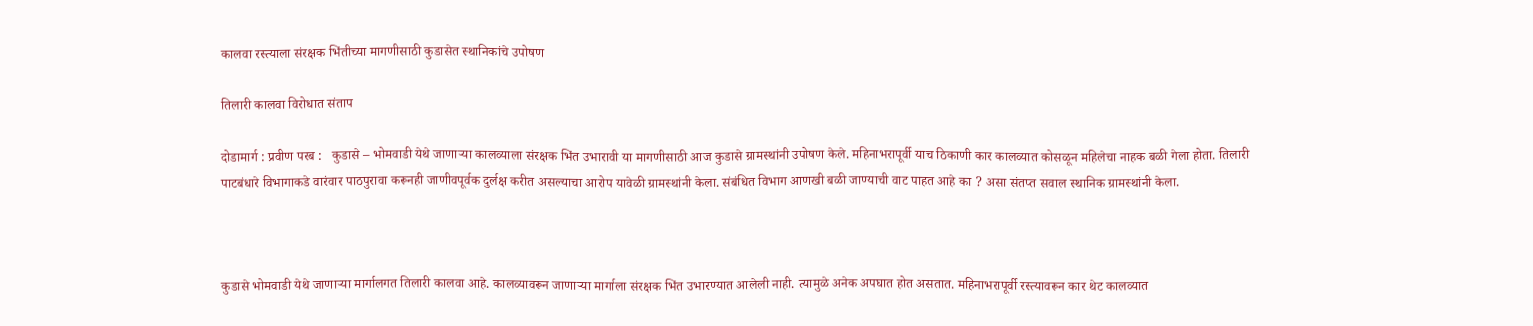कालवा रस्त्याला संरक्षक भिंतीच्या मागणीसाठी कुडासेत स्थानिकांचे उपोषण

तिलारी कालवा विरोधात संताप

दोडामार्ग : प्रवीण परब :   कुडासे – भोमवाडी येथे जाणाऱ्या कालव्याला संरक्षक भिंत उभारावी या मागणीसाठी आज कुडासे ग्रामस्थांनी उपोषण केले. महिनाभरापूर्वी याच ठिकाणी कार कालव्यात कोसळून महिलेचा नाहक बळी गेला होता. तिलारी पाटबंधारे विभागाकडे वारंवार पाठपुरावा करूनही जाणीवपूर्वक दुर्लक्ष करीत असल्याचा आरोप यावेळी ग्रामस्थांनी केला. संबंधित विभाग आणखी बळी जाण्याची वाट पाहत आहे का ? असा संतप्त सवाल स्थानिक ग्रामस्थांनी केला.



कुडासे भोमवाडी येथे जाणाऱ्या मार्गालगत तिलारी कालवा आहे. कालव्यावरून जाणाऱ्या मार्गाला संरक्षक भिंत उभारण्यात आलेली नाही. त्यामुळे अनेक अपघात होत असतात. महिनाभरापूर्वी रस्त्यावरून कार थेट कालव्यात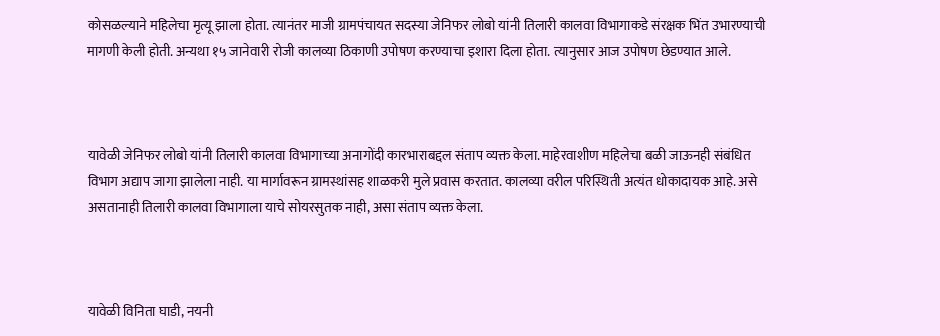कोसळल्याने महिलेचा मृत्यू झाला होता. त्यानंतर माजी ग्रामपंचायत सदस्या जेनिफर लोबो यांनी तिलारी कालवा विभागाकडे संरक्षक भिंत उभारण्याची मागणी केली होती. अन्यथा १५ जानेवारी रोजी कालव्या ठिकाणी उपोषण करण्याचा इशारा दिला होता. त्यानुसार आज उपोषण छेडण्यात आले.



यावेळी जेनिफर लोबो यांनी तिलारी कालवा विभागाच्या अनागोंदी कारभाराबद्दल संताप व्यक्त केला. माहेरवाशीण महिलेचा बळी जाऊनही संबंधित विभाग अद्याप जागा झालेला नाही. या मार्गावरून ग्रामस्थांसह शाळकरी मुले प्रवास करतात. कालव्या वरील परिस्थिती अत्यंत धोकादायक आहे. असे असतानाही तिलारी कालवा विभागाला याचे सोयरसुतक नाही, असा संताप व्यक्त केला.



यावेळी विनिता घाडी, नयनी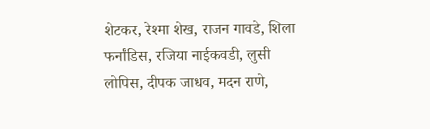शेटकर, रेश्मा शेख, राजन गावडे, शिला फर्नांडिस, रजिया नाईकवडी, लुसी लोपिस, दीपक जाधव, मदन राणे,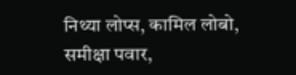निथ्या लोप्स, कामिल लोबो, समीक्षा पवार,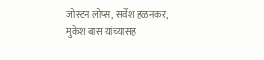जोस्टन लोप्स, सर्वेश हळनकर, मुकेश बास यांच्यासह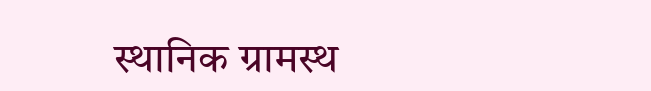स्थानिक ग्रामस्थ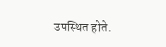उपस्थित होते.